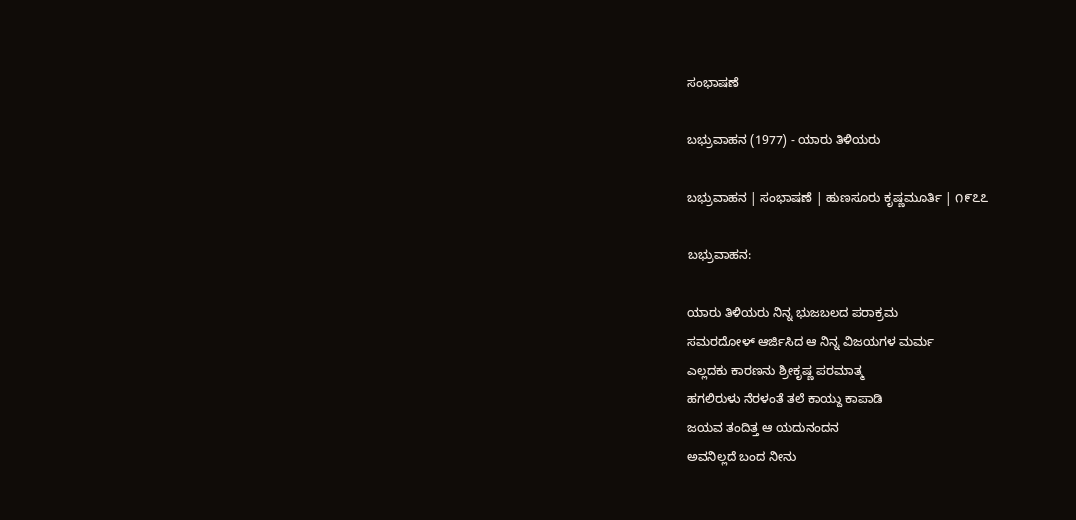ಸಂಭಾಷಣೆ

ಬಭ್ರುವಾಹನ (1977) - ಯಾರು ತಿಳಿಯರು

ಬಭ್ರುವಾಹನ | ಸಂಭಾಷಣೆ | ಹುಣಸೂರು ಕೃಷ್ಣಮೂರ್ತಿ | ೧೯೭೭

ಬಭ್ರುವಾಹನ:

ಯಾರು ತಿಳಿಯರು ನಿನ್ನ ಭುಜಬಲದ ಪರಾಕ್ರಮ
ಸಮರದೋಳ್ ಆರ್ಜಿಸಿದ ಆ ನಿನ್ನ ವಿಜಯಗಳ ಮರ್ಮ
ಎಲ್ಲದಕು ಕಾರಣನು ಶ್ರೀಕೃಷ್ಣ ಪರಮಾತ್ಮ
ಹಗಲಿರುಳು ನೆರಳಂತೆ ತಲೆ ಕಾಯ್ದು ಕಾಪಾಡಿ
ಜಯವ ತಂದಿತ್ತ ಆ ಯದುನಂದನ
ಅವನಿಲ್ಲದೆ ಬಂದ ನೀನು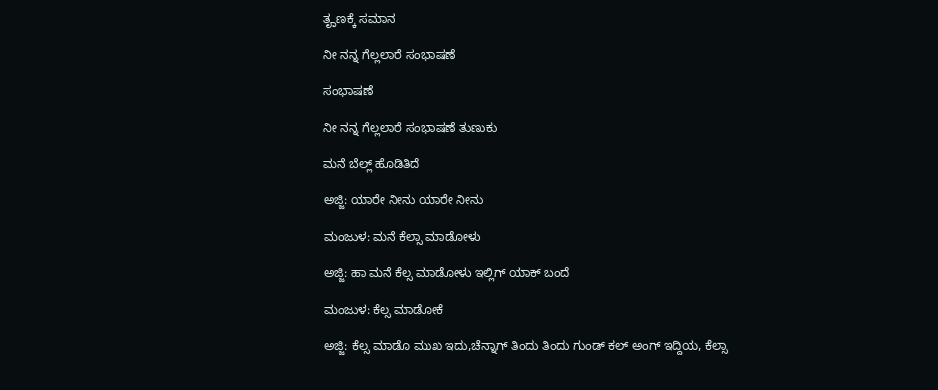ತೄಣಕ್ಕೆ ಸಮಾನ

ನೀ ನನ್ನ ಗೆಲ್ಲಲಾರೆ ಸಂಭಾಷಣೆ

ಸಂಭಾಷಣೆ

ನೀ ನನ್ನ ಗೆಲ್ಲಲಾರೆ ಸಂಭಾಷಣೆ ತುಣುಕು

ಮನೆ ಬೆಲ್ಲ್ ಹೊಡಿತಿದೆ

ಅಜ್ಜಿ: ಯಾರೇ ನೀನು ಯಾರೇ ನೀನು

ಮಂಜುಳ: ಮನೆ ಕೆಲ್ಸಾ ಮಾಡೋಳು

ಅಜ್ಜಿ: ಹಾ ಮನೆ ಕೆಲ್ಸ ಮಾಡೋಳು ಇಲ್ಲಿಗ್ ಯಾಕ್ ಬಂದೆ

ಮಂಜುಳ: ಕೆಲ್ಸ ಮಾಡೋಕೆ

ಅಜ್ಜಿ: ಕೆಲ್ಸ ಮಾಡೊ ಮುಖ ಇದು,ಚೆನ್ನಾಗ್ ತಿಂದು ತಿಂದು ಗುಂಡ್ ಕಲ್ ಅಂಗ್ ಇದ್ದಿಯ, ಕೆಲ್ಸಾ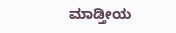ಮಾಡ್ತೀಯ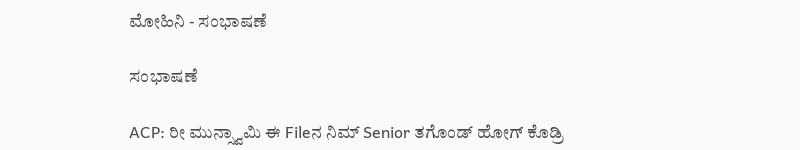ಮೋಹಿನಿ - ಸಂಭಾಷಣೆ

ಸಂಭಾಷಣೆ

ACP: ರೀ ಮುನ್ಸ್ವಾಮಿ ಈ Fileನ ನಿಮ್ Senior ತಗೊಂಡ್ ಹೋಗ್ ಕೊಡ್ರಿ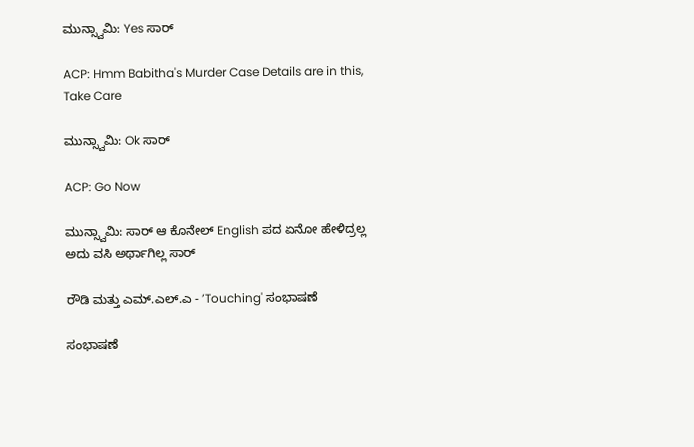ಮುನ್ಸ್ವಾಮಿ: Yes ಸಾರ್

ACP: Hmm Babitha's Murder Case Details are in this, Take Care

ಮುನ್ಸ್ವಾಮಿ: Ok ಸಾರ್

ACP: Go Now

ಮುನ್ಸ್ವಾಮಿ: ಸಾರ್ ಆ ಕೊನೇಲ್ English ಪದ ಏನೋ ಹೇಳಿದ್ರಲ್ಲ ಅದು ವಸಿ ಅರ್ಥಾಗಿಲ್ಲ ಸಾರ್

ರೌಡಿ ಮತ್ತು ಎಮ್.ಎಲ್.ಎ - ’Touching' ಸಂಭಾಷಣೆ

ಸಂಭಾಷಣೆ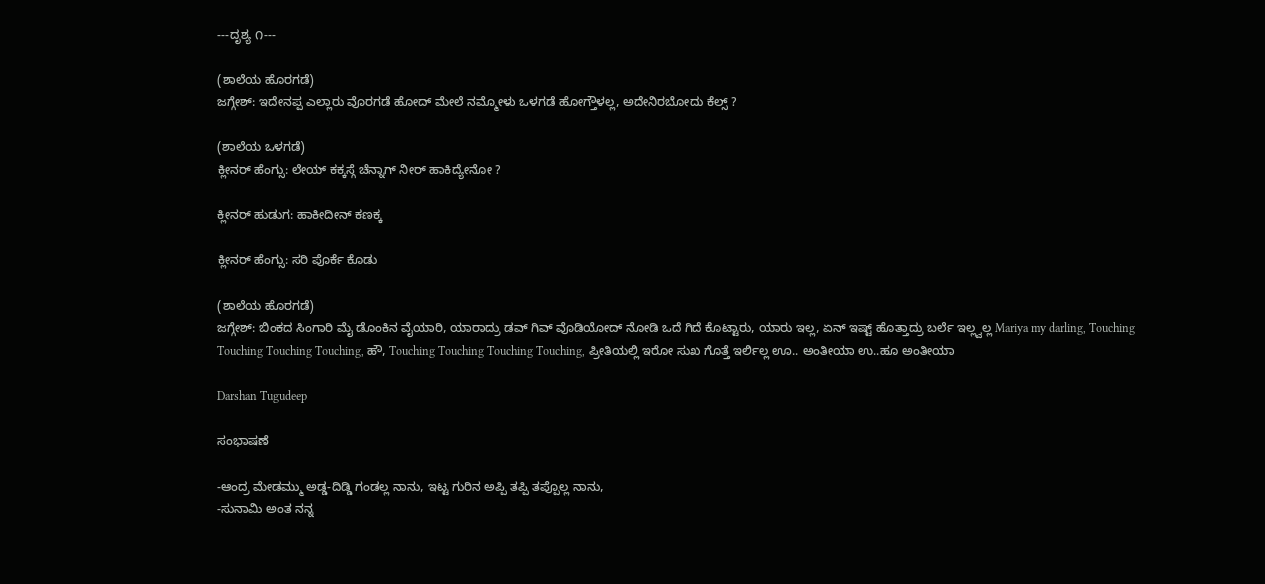---ದೃಶ್ಯ ೧---

(ಶಾಲೆಯ ಹೊರಗಡೆ)
ಜಗ್ಗೇಶ್: ಇದೇನಪ್ಪ ಎಲ್ಲಾರು ವೊರಗಡೆ ಹೋದ್ ಮೇಲೆ ನಮ್ಮೋಳು ಒಳಗಡೆ ಹೋಗ್ತೌಳಲ್ಲ, ಅದೇನಿರಬೋದು ಕೆಲ್ಸ್ ?

(ಶಾಲೆಯ ಒಳಗಡೆ)
ಕ್ಲೀನರ್ ಹೆಂಗ್ಸು: ಲೇಯ್ ಕಕ್ಕಸ್ಗೆ ಚೆನ್ನಾಗ್ ನೀರ್ ಹಾಕಿದ್ಯೇನೋ ?

ಕ್ಲೀನರ್ ಹುಡುಗ: ಹಾಕೀದೀನ್ ಕಣಕ್ಕ

ಕ್ಲೀನರ್ ಹೆಂಗ್ಸು: ಸರಿ ಪೊರ್ಕೆ ಕೊಡು

(ಶಾಲೆಯ ಹೊರಗಡೆ)
ಜಗ್ಗೇಶ್: ಬಿಂಕದ ಸಿಂಗಾರಿ ಮೈ ಡೊಂಕಿನ ವೈಯಾರಿ, ಯಾರಾದ್ರು ಡವ್ ಗಿವ್ ವೊಡಿಯೋದ್ ನೋಡಿ ಒದೆ ಗಿದೆ ಕೊಟ್ಟಾರು, ಯಾರು ಇಲ್ಲ, ಏನ್ ಇಷ್ಟ್ ಹೊತ್ತಾದ್ರು ಬರ್ಲೆ ಇಲ್ಲ್ವಲ್ಲ Mariya my darling, Touching Touching Touching Touching, ಹೌ, Touching Touching Touching Touching, ಪ್ರೀತಿಯಲ್ಲಿ ಇರೋ ಸುಖ ಗೊತ್ತೆ ಇರ್ಲಿಲ್ಲ ಊ.. ಅಂತೀಯಾ ಉ..ಹೂ ಅಂತೀಯಾ

Darshan Tugudeep

ಸಂಭಾಷಣೆ

-ಆಂದ್ರ ಮೇಡಮ್ಮು ಅಡ್ಡ-ದಿಡ್ಡಿ ಗಂಡಲ್ಲ ನಾನು, ಇಟ್ಟ ಗುರಿನ ಅಪ್ಪಿ ತಪ್ಪಿ ತಪ್ಪೊಲ್ಲ ನಾನು,
-ಸುನಾಮಿ ಅಂತ ನನ್ನ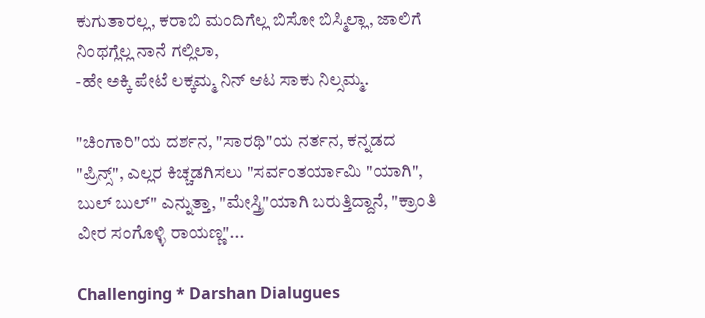ಕುಗುತಾರಲ್ಲ, ಕರಾಬಿ ಮಂದಿಗೆಲ್ಲ ಬಿಸೋ ಬಿಸ್ಮಿಲ್ಲಾ, ಜಾಲಿಗೆ ನಿಂಥಗ್ಲೆಲ್ಲ ನಾನೆ ಗಲ್ಲಿಲಾ,
-ಹೇ ಅಕ್ಕಿ ಪೇಟೆ ಲಕ್ಕಮ್ಮ ನಿನ್ ಆಟ ಸಾಕು ನಿಲ್ಸಮ್ಮ.

"ಚಿಂಗಾರಿ"ಯ ದರ್ಶನ, "ಸಾರಥಿ"ಯ ನರ್ತನ, ಕನ್ನಡದ "ಪ್ರಿನ್ಸ್", ಎಲ್ಲರ ಕಿಚ್ಚಡಗಿಸಲು "ಸರ್ವಂತರ್ಯಾಮಿ "ಯಾಗಿ", ಬುಲ್ ಬುಲ್" ಎನ್ನುತ್ತಾ, "ಮೇಸ್ತ್ರಿ"ಯಾಗಿ ಬರುತ್ತಿದ್ದಾನೆ, "ಕ್ರಾಂತಿ ವೀರ ಸಂಗೊಳ್ಳಿ ರಾಯಣ್ಣ"...

Challenging * Darshan Dialugues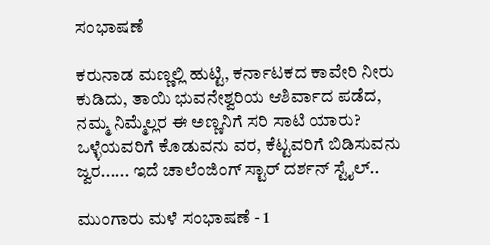ಸಂಭಾಷಣೆ

ಕರುನಾಡ ಮಣ್ಣಲ್ಲಿ ಹುಟ್ಟಿ, ಕರ್ನಾಟಕದ ಕಾವೇರಿ ನೀರು ಕುಡಿದು, ತಾಯಿ ಭುವನೇಶ್ವರಿಯ ಆಶಿರ್ವಾದ ಪಡೆದ, ನಮ್ಮ ನಿಮ್ಮೆಲ್ಲರ ಈ ಅಣ್ಣನಿಗೆ ಸರಿ ಸಾಟಿ ಯಾರು? ಒಳ್ಳೆಯವರಿಗೆ ಕೊಡುವನು ವರ, ಕೆಟ್ಟವರಿಗೆ ಬಿಡಿಸುವನು ಜ್ವರ...... ಇದೆ ಚಾಲೆಂಜಿಂಗ್ ಸ್ಟಾರ್ ದರ್ಶನ್ ಸ್ಟೈಲ್..

ಮುಂಗಾರು ಮಳೆ ಸಂಭಾಷಣೆ - 1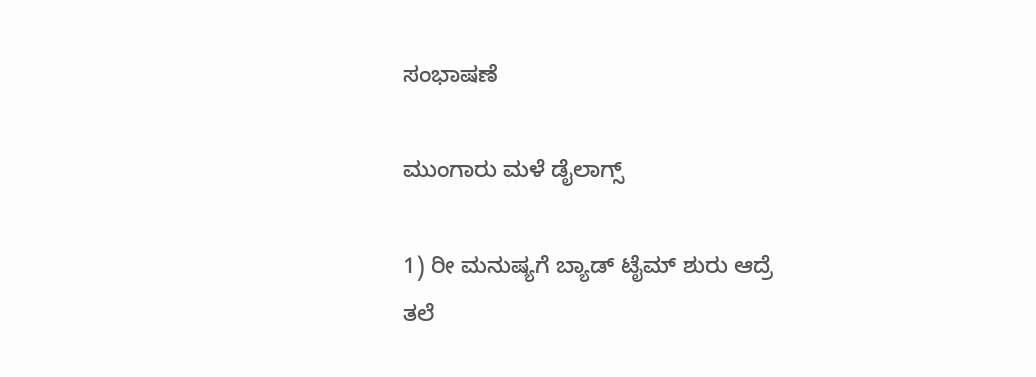ಸಂಭಾಷಣೆ

ಮುಂಗಾರು ಮಳೆ ಡೈಲಾಗ್ಸ್

1) ರೀ ಮನುಷ್ಯಗೆ ಬ್ಯಾಡ್ ಟೈಮ್ ಶುರು ಆದ್ರೆ
ತಲೆ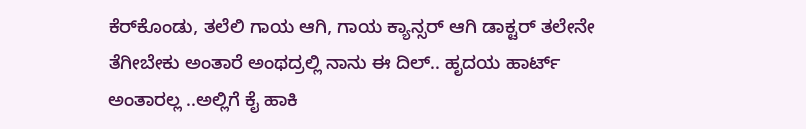ಕೆರ್‌ಕೊಂಡು, ತಲೆಲಿ ಗಾಯ ಆಗಿ, ಗಾಯ ಕ್ಯಾನ್ಸರ್ ಆಗಿ ಡಾಕ್ಟರ್ ತಲೇನೇ ತೆಗೀಬೇಕು ಅಂತಾರೆ ಅಂಥದ್ರಲ್ಲಿ ನಾನು ಈ ದಿಲ್.. ಹೃದಯ ಹಾರ್ಟ್ ಅಂತಾರಲ್ಲ ..ಅಲ್ಲಿಗೆ ಕೈ ಹಾಕಿ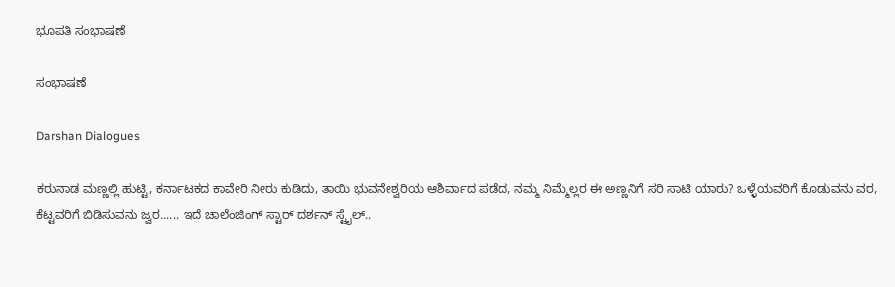ಭೂಪತಿ ಸಂಭಾಷಣೆ

ಸಂಭಾಷಣೆ

Darshan Dialogues

ಕರುನಾಡ ಮಣ್ಣಲ್ಲಿ ಹುಟ್ಟಿ, ಕರ್ನಾಟಕದ ಕಾವೇರಿ ನೀರು ಕುಡಿದು, ತಾಯಿ ಭುವನೇಶ್ವರಿಯ ಆಶಿರ್ವಾದ ಪಡೆದ, ನಮ್ಮ ನಿಮ್ಮೆಲ್ಲರ ಈ ಅಣ್ಣನಿಗೆ ಸರಿ ಸಾಟಿ ಯಾರು? ಒಳ್ಳೆಯವರಿಗೆ ಕೊಡುವನು ವರ, ಕೆಟ್ಟವರಿಗೆ ಬಿಡಿಸುವನು ಜ್ವರ...... ಇದೆ ಚಾಲೆಂಜಿಂಗ್ ಸ್ಟಾರ್ ದರ್ಶನ್ ಸ್ಟೈಲ್..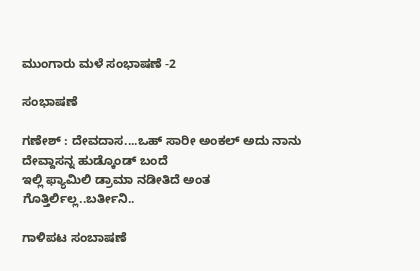ಮುಂಗಾರು ಮಳೆ ಸಂಭಾಷಣೆ -2

ಸಂಭಾಷಣೆ

ಗಣೇಶ್ : ದೇವದಾಸ....ಒಹ್ ಸಾರೀ ಅಂಕಲ್ ಅದು ನಾನು ದೇವ್ದಾಸನ್ನ ಹುಡ್ಕೊಂಡ್ ಬಂದೆ
ಇಲ್ಲಿ ಫ್ಯಾಮಿಲಿ ಡ್ರಾಮಾ ನಡೀತಿದೆ ಅಂತ ಗೊತ್ತಿರ್ಲಿಲ್ಲ..ಬರ್ತೀನಿ..

ಗಾಳಿಪಟ ಸಂಬಾಷಣೆ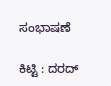ಸಂಭಾಷಣೆ

ಕಿಟ್ಟಿ : ದರದ್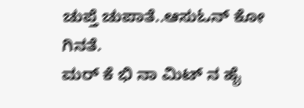ಚುಪ್ತೆ ಚುಪಾತೆ..ಆಸುಓನ್ ಕೋ ಗಿನತೆ.
ಮರ್ ಕೆ ಭಿ ನಾ ಮಿಟ್ ನ ಹೈ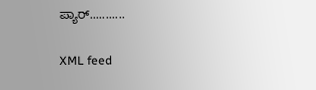ಪ್ಯಾರ್...........

XML feed